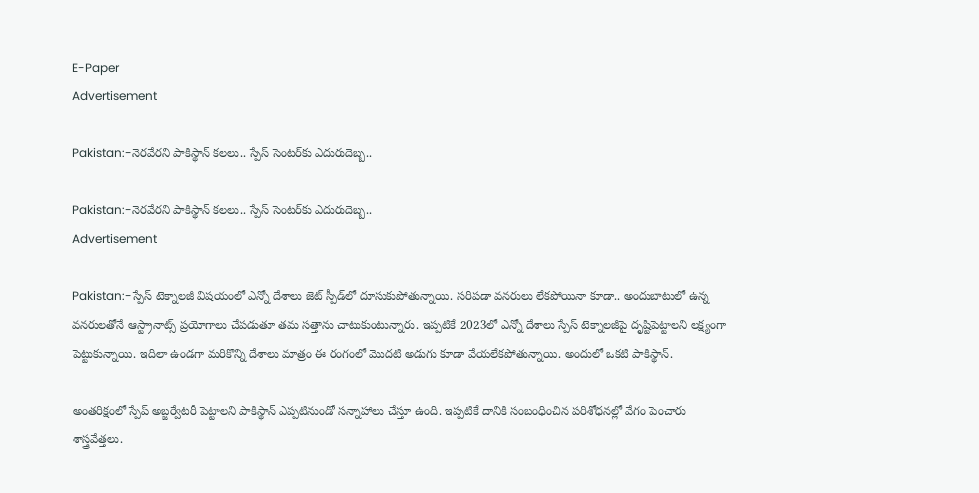E-Paper
Advertisement

Pakistan:-నెరవేరని పాకిస్థాన్ కలలు.. స్పేస్ సెంటర్‌కు ఎదురుదెబ్బ..

Pakistan:-నెరవేరని పాకిస్థాన్ కలలు.. స్పేస్ సెంటర్‌కు ఎదురుదెబ్బ..
Advertisement

Pakistan:-స్పేస్ టెక్నాలజీ విషయంలో ఎన్నో దేశాలు జెట్ స్పీడ్‌లో దూసుకుపోతున్నాయి. సరిపడా వనరులు లేకపోయినా కూడా.. అందుబాటులో ఉన్న వనరులతోనే ఆస్ట్రానాట్స్ ప్రయోగాలు చేపడుతూ తమ సత్తాను చాటుకుంటున్నారు. ఇప్పటికే 2023లో ఎన్నో దేశాలు స్పేస్ టెక్నాలజీపై దృష్టిపెట్టాలని లక్ష్యంగా పెట్టుకున్నాయి. ఇదిలా ఉండగా మరికొన్ని దేశాలు మాత్రం ఈ రంగంలో మొదటి అడుగు కూడా వేయలేకపోతున్నాయి. అందులో ఒకటి పాకిస్థాన్.

అంతరిక్షంలో స్పేప్ అబ్జర్వేటరీ పెట్టాలని పాకిస్థాన్ ఎప్పటినుండో సన్నాహాలు చేస్తూ ఉంది. ఇప్పటికే దానికి సంబంధించిన పరిశోధనల్లో వేగం పెంచారు శాస్త్రవేత్తలు.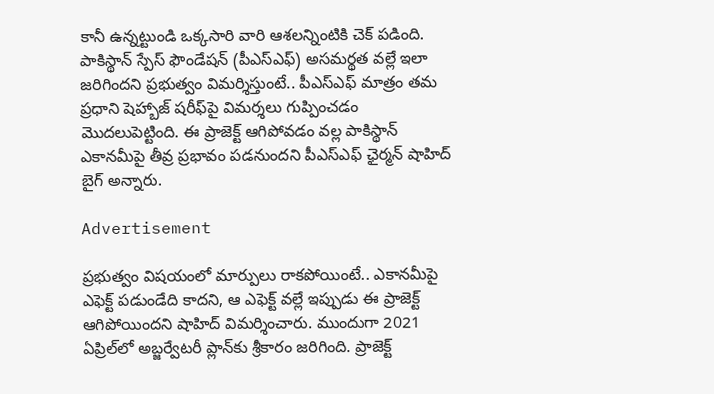కానీ ఉన్నట్టుండి ఒక్కసారి వారి ఆశలన్నింటికి చెక్ పడింది. పాకిస్థాన్ స్పేస్ ఫౌండేషన్ (పీఎస్ఎఫ్) అసమర్థత వల్లే ఇలా జరిగిందని ప్రభుత్వం విమర్శిస్తుంటే.. పీఎస్ఎఫ్ మాత్రం తమ ప్రధాని షెహ్బాజ్ షరీఫ్‌పై విమర్శలు గుప్పించడం మొదలుపెట్టింది. ఈ ప్రాజెక్ట్ ఆగిపోవడం వల్ల పాకిస్థాన్ ఎకానమీపై తీవ్ర ప్రభావం పడనుందని పీఎస్ఎఫ్ ఛైర్మన్ షాహిద్ బైగ్ అన్నారు.

Advertisement

ప్రభుత్వం విషయంలో మార్పులు రాకపోయింటే.. ఎకానమీపై ఎఫెక్ట్ పడుండేది కాదని, ఆ ఎఫెక్ట్ వల్లే ఇప్పుడు ఈ ప్రాజెక్ట్ ఆగిపోయిందని షాహిద్ విమర్శించారు. ముందుగా 2021 ఏప్రిల్‌లో అబ్జర్వేటరీ ప్లాన్‌కు శ్రీకారం జరిగింది. ప్రాజెక్ట్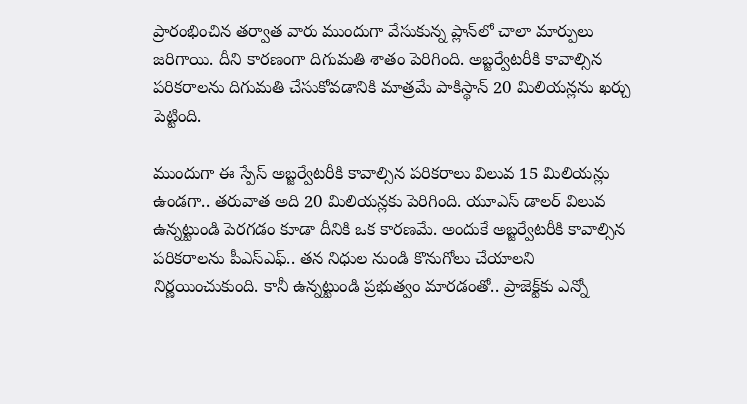ప్రారంభించిన తర్వాత వారు ముందుగా వేసుకున్న ప్లాన్‌లో చాలా మార్పులు జరిగాయి. దీని కారణంగా దిగుమతి శాతం పెరిగింది. అబ్జర్వేటరీకి కావాల్సిన పరికరాలను దిగుమతి చేసుకోవడానికి మాత్రమే పాకిస్థాన్ 20 మిలియన్లను ఖర్చు పెట్టింది.

ముందుగా ఈ స్పేస్ అబ్జర్వేటరీకి కావాల్సిన పరికరాలు విలువ 15 మిలియన్లు ఉండగా.. తరువాత అది 20 మిలియన్లకు పెరిగింది. యూఎస్ డాలర్ విలువ ఉన్నట్టుండి పెరగడం కూడా దీనికి ఒక కారణమే. అందుకే అబ్జర్వేటరీకి కావాల్సిన పరికరాలను పీఎస్ఎఫ్.. తన నిధుల నుండి కొనుగోలు చేయాలని నిర్ణయించుకుంది. కానీ ఉన్నట్టుండి ప్రభుత్వం మారడంతో.. ప్రాజెక్ట్‌కు ఎన్నో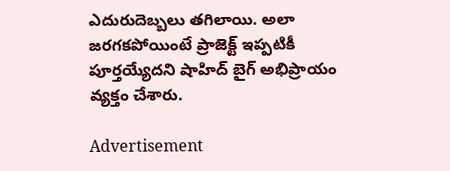ఎదురుదెబ్బలు తగిలాయి. అలా జరగకపోయింటే ప్రాజెక్ట్ ఇప్పటికీ పూర్తయ్యేదని షాహిద్ బైగ్ అభిప్రాయం వ్యక్తం చేశారు.

Advertisement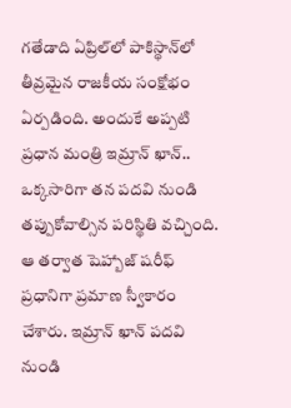గతేడాది ఏప్రిల్‌లో పాకిస్థాన్‌లో తీవ్రమైన రాజకీయ సంక్షోభం ఏర్పడింది. అందుకే అప్పటి ప్రధాన మంత్రి ఇమ్రాన్ ఖాన్.. ఒక్కసారిగా తన పదవి నుండి తప్పుకోవాల్సిన పరిస్థితి వచ్చింది. ఆ తర్వాత షెహ్బాజ్ షరీఫ్ ప్రధానిగా ప్రమాణ స్వీకారం చేశారు. ఇమ్రాన్ ఖాన్ పదవి నుండి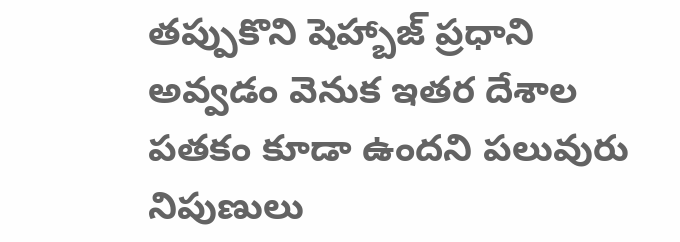తప్పుకొని షెహ్బాజ్ ప్రధాని అవ్వడం వెనుక ఇతర దేశాల పతకం కూడా ఉందని పలువురు నిపుణులు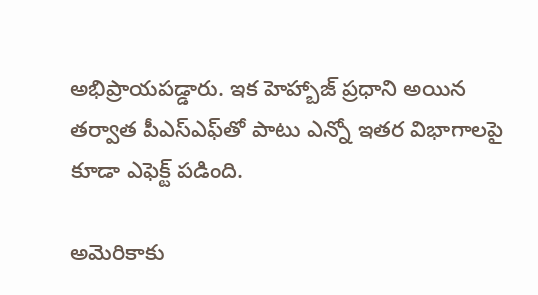అభిప్రాయపడ్డారు. ఇక హెహ్బాజ్ ప్రధాని అయిన తర్వాత పీఎస్ఎఫ్‌తో పాటు ఎన్నో ఇతర విభాగాలపై కూడా ఎఫెక్ట్ పడింది.

అమెరికాకు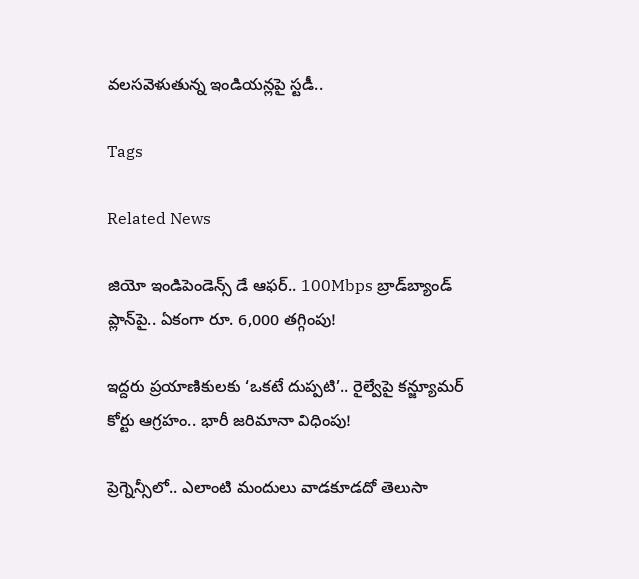వలసవెళుతున్న ఇండియన్లపై స్టడీ..

Tags

Related News

జియో ఇండిపెండెన్స్ డే ఆఫర్.. 100Mbps బ్రాడ్‌బ్యాండ్ ప్లాన్‌పై.. ఏకంగా రూ. 6,000 తగ్గింపు!

ఇద్దరు ప్రయాణికులకు ‘ఒకటే దుప్పటి’.. రైల్వేపై కన్జ్యూమర్ కోర్టు ఆగ్రహం.. భారీ జరిమానా విధింపు!

ప్రెగ్నెన్సీలో.. ఎలాంటి మందులు వాడకూడదో తెలుసా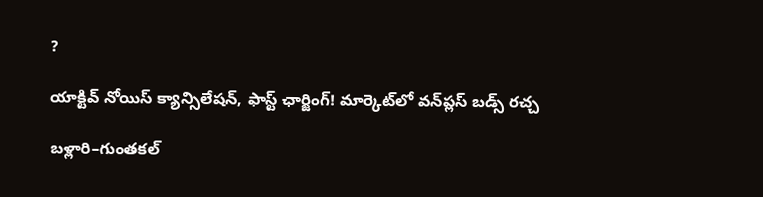?

యాక్టివ్ నోయిస్ క్యాన్సిలేషన్, ఫాస్ట్ ఛార్జింగ్! మార్కెట్‌లో వన్‌ప్లస్ బడ్స్ రచ్చ

బళ్లారి–గుంతకల్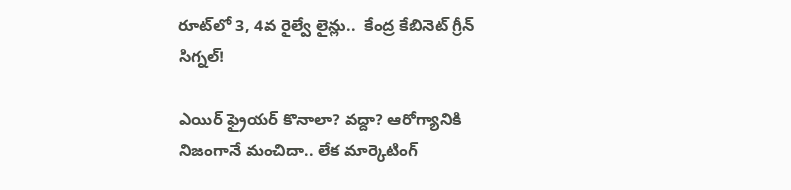రూట్‌లో 3, 4వ రైల్వే లైన్లు..  కేంద్ర కేబినెట్ గ్రీన్ సిగ్నల్!

ఎయిర్ ఫ్రైయర్ కొనాలా? వద్దా? ఆరోగ్యానికి నిజంగానే మంచిదా.. లేక మార్కెటింగ్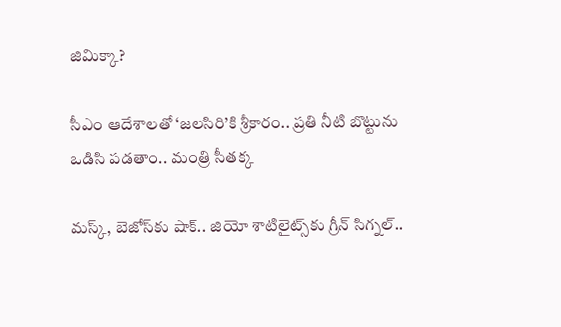జిమిక్కా?

సీఎం ఆదేశాలతో ‘జలసిరి’కి శ్రీకారం.. ప్రతి నీటి బొట్టును ఒడిసి పడతాం.. మంత్రి సీతక్క

మస్క్, బెజోస్‌కు షాక్.. జియో శాటిలైట్స్‌కు గ్రీన్ సిగ్నల్..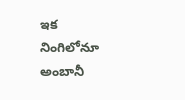ఇక నింగిలోనూ అంబానీ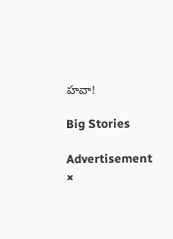హవా!

Big Stories

Advertisement
×